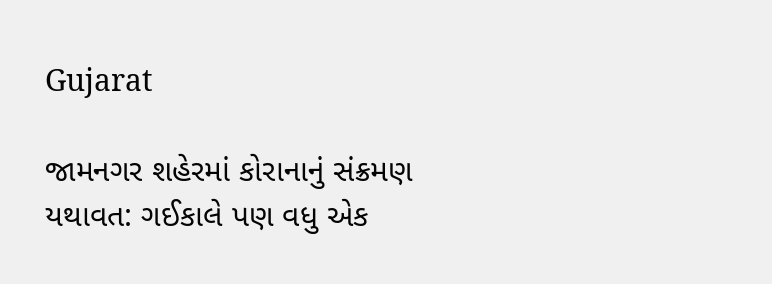Gujarat

જામનગર શહેરમાં કોરાનાનું સંક્રમણ યથાવત: ગઈકાલે પણ વધુ એક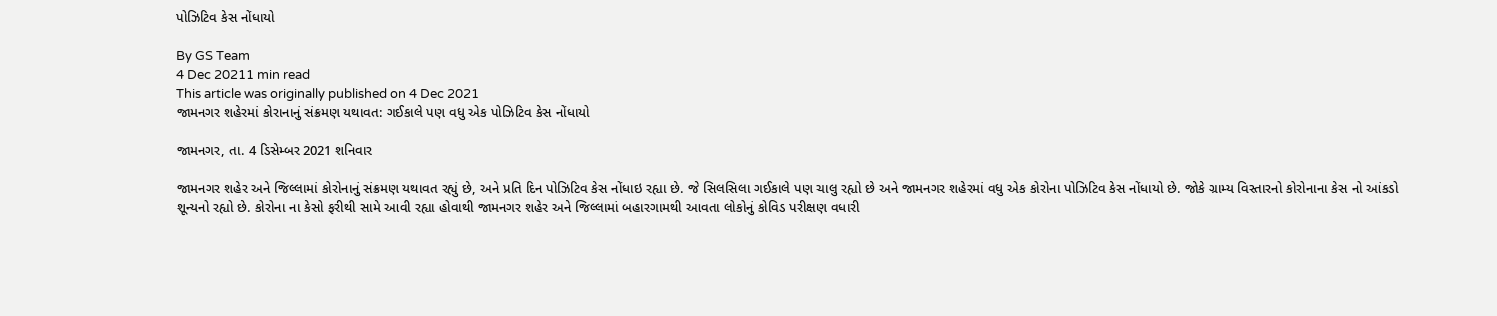પોઝિટિવ કેસ નોંધાયો

By GS Team
4 Dec 20211 min read
This article was originally published on 4 Dec 2021
જામનગર શહેરમાં કોરાનાનું સંક્રમણ યથાવત: ગઈકાલે પણ વધુ એક પોઝિટિવ કેસ નોંધાયો

જામનગર, તા. 4 ડિસેમ્બર 2021 શનિવાર

જામનગર શહેર અને જિલ્લામાં કોરોનાનું સંક્રમણ યથાવત રહ્યું છે, અને પ્રતિ દિન પોઝિટિવ કેસ નોંધાઇ રહ્યા છે. જે સિલસિલા ગઈકાલે પણ ચાલુ રહ્યો છે અને જામનગર શહેરમાં વધુ એક કોરોના પોઝિટિવ કેસ નોંધાયો છે. જોકે ગ્રામ્ય વિસ્તારનો કોરોનાના કેસ નો આંકડો શૂન્યનો રહ્યો છે. કોરોના ના કેસો ફરીથી સામે આવી રહ્યા હોવાથી જામનગર શહેર અને જિલ્લામાં બહારગામથી આવતા લોકોનું કોવિડ પરીક્ષણ વધારી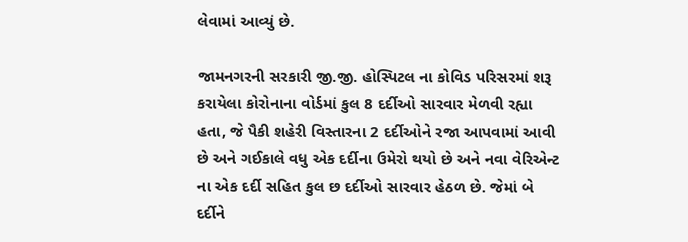લેવામાં આવ્યું છે.

જામનગરની સરકારી જી.જી. હોસ્પિટલ ના કોવિડ પરિસરમાં શરૂ કરાયેલા કોરોનાના વોર્ડમાં કુલ 8 દર્દીઓ સારવાર મેળવી રહ્યા હતા, જે પૈકી શહેરી વિસ્તારના 2 દર્દીઓને રજા આપવામાં આવી છે અને ગઈકાલે વધુ એક દર્દીના ઉમેરો થયો છે અને નવા વેરિએન્ટ ના એક દર્દી સહિત કુલ છ દર્દીઓ સારવાર હેઠળ છે. જેમાં બે દર્દીને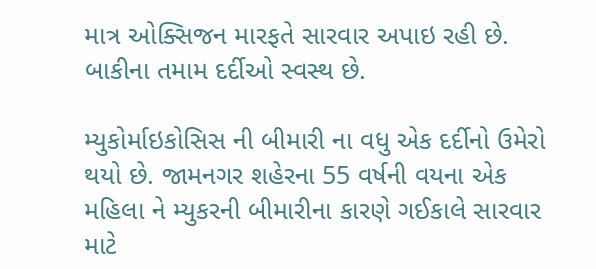માત્ર ઓક્સિજન મારફતે સારવાર અપાઇ રહી છે. બાકીના તમામ દર્દીઓ સ્વસ્થ છે.

મ્યુકોર્માઇકોસિસ ની બીમારી ના વધુ એક દર્દીનો ઉમેરો થયો છે. જામનગર શહેરના 55 વર્ષની વયના એક મહિલા ને મ્યુકરની બીમારીના કારણે ગઈકાલે સારવાર માટે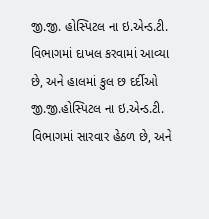જી.જી. હોસ્પિટલ ના ઇ.એન્ડ.ટી. વિભાગમાં દાખલ કરવામાં આવ્યા છે, અને હાલમાં કુલ છ દર્દીઓ જી.જી.હોસ્પિટલ ના ઇ.એન્ડ.ટી. વિભાગમાં સારવાર હેઠળ છે, અને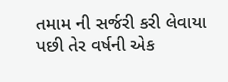તમામ ની સર્જરી કરી લેવાયા પછી તેર વર્ષની એક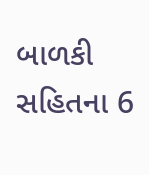બાળકી સહિતના 6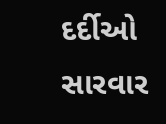દર્દીઓ સારવાર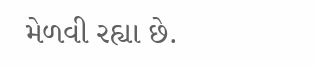મેળવી રહ્યા છે.